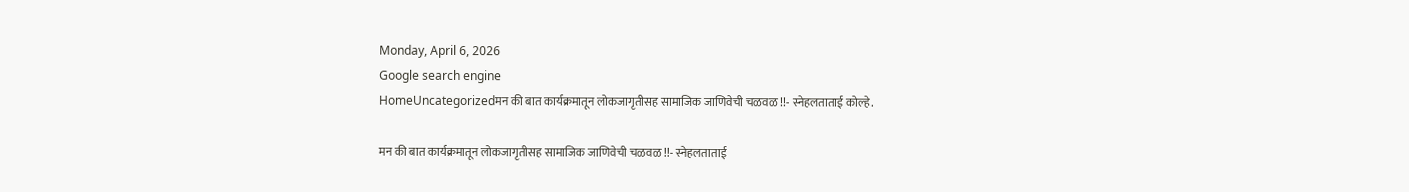Monday, April 6, 2026
Google search engine
HomeUncategorizedमन की बात कार्यक्रमातून लोकजागृतीसह सामाजिक जाणिवेची चळवळ !!- स्नेहलताताई कोल्हे.

मन की बात कार्यक्रमातून लोकजागृतीसह सामाजिक जाणिवेची चळवळ !!- स्नेहलताताई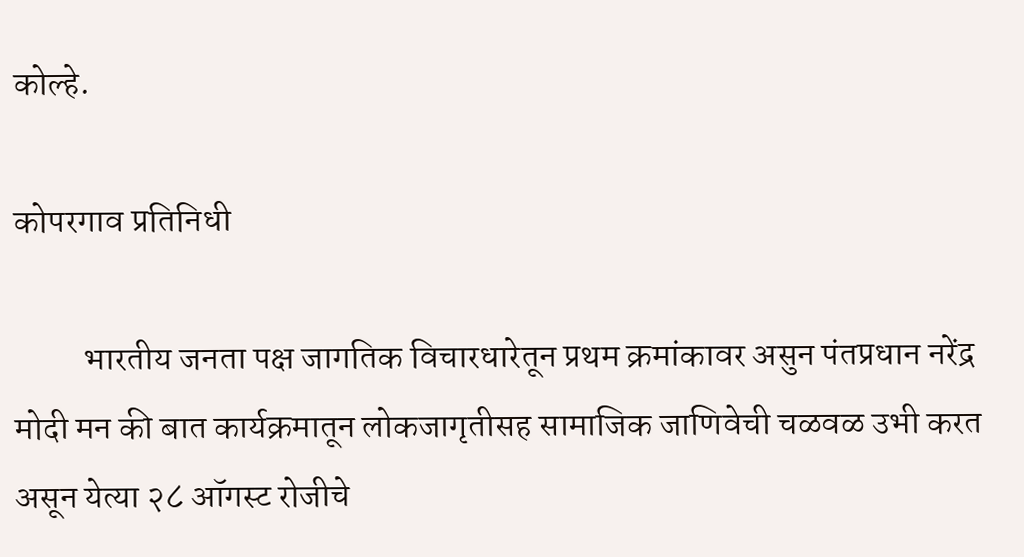कोल्हे.

कोपरगाव प्रतिनिधी

          भारतीय जनता पक्ष जागतिक विचारधारेतून प्रथम क्रमांकावर असुन पंतप्रधान नरेंद्र मोदी मन की बात कार्यक्रमातून लोकजागृतीसह सामाजिक जाणिवेची चळवळ उभी करत असून येत्या २८ ऑगस्ट रोजीचे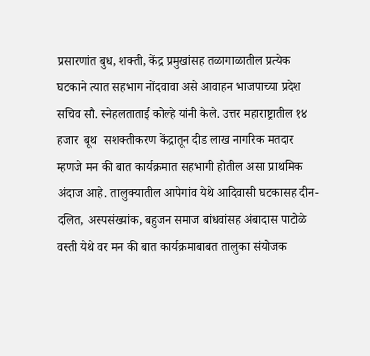प्रसारणांत बुध, शक्ती, केंद्र प्रमुखांसह तळागाळातील प्रत्येक घटकाने त्यात सहभाग नोंदवावा असे आवाहन भाजपाच्या प्रदेश सचिव सौ. स्नेहलताताई कोल्हे यांनी केले. उत्तर महाराष्ट्रातील १४ हजार  बूथ  सशक्तीकरण केंद्रातून दीड लाख नागरिक मतदार म्हणजे मन की बात कार्यक्रमात सहभागी होतील असा प्राथमिक अंदाज आहे. तालुक्यातील आपेगांव येथे आदिवासी घटकासह दीन-दलित, अस्पसंख्यांक, बहुजन समाज बांधवांसह अंबादास पाटोळे वस्ती येथे वर मन की बात कार्यक्रमाबाबत तालुका संयोजक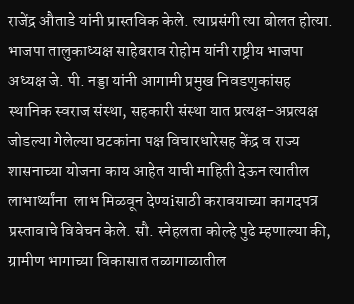राजेंद्र औताडे यांनी प्रास्तविक केले. त्याप्रसंगी त्या बोलत होत्या. भाजपा तालुकाध्यक्ष साहेबराव रोहोम यांनी राष्ट्रीय भाजपा अध्यक्ष जे. पी. नड्डा यांनी आगामी प्रमुख निवडणुकांसह स्थानिक स्वराज संस्था, सहकारी संस्था यात प्रत्यक्ष-अप्रत्यक्ष जोडल्या गेलेल्या घटकांना पक्ष विचारधारेसह केंद्र व राज्य शासनाच्या योजना काय आहेत याची माहिती देऊन त्यातील लाभार्थ्यांना  लाभ मिळवून देण्यiसाठी करावयाच्या कागदपत्र प्रस्तावाचे विवेचन केले. सौ. स्नेहलता कोल्हे पुढे म्हणाल्या की, ग्रामीण भागाच्या विकासात तळागाळातील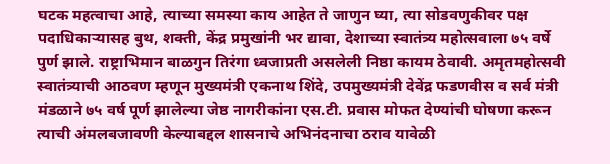घटक महत्वाचा आहे, त्याच्या समस्या काय आहेत ते जाणुन घ्या, त्या सोडवणुकीवर पक्ष पदाधिकाऱ्यासह बुथ, शक्ती, केंद्र प्रमुखांनी भर द्यावा, देशाच्या स्वातंत्र्य महोत्सवाला ७५ वर्षे पुर्ण झाले. राष्ट्राभिमान बाळगुन तिरंगा ध्वजाप्रती असलेली निष्ठा कायम ठेवावी. अमृतमहोत्सवी स्वातंत्र्याची आठवण म्हणून मुख्यमंत्री एकनाथ शिंदे, उपमुख्यमंत्री देवेंद्र फडणवीस व सर्व मंत्री मंडळाने ७५ वर्ष पूर्ण झालेल्या जेष्ठ नागरीकांना एस.टी. प्रवास मोफत देण्यांची घोषणा करून त्याची अंमलबजावणी केल्याबद्दल शासनाचे अभिनंदनाचा ठराव यावेळी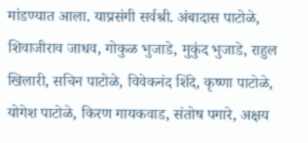मांडण्यात आला. याप्रसंगी सर्वश्री. अंबादास पाटोळे, शिवाजीराव जाधव, गोकुळ भुजाडे, मुकुंद भुजाडे, राहुल खिलारी, सचिन पाटोळे, विवेकनंद शिंदे, कृष्णा पाटोळे, योगेश पाटोळे, किरण गायकवाड, संतोष पगारे, अक्षय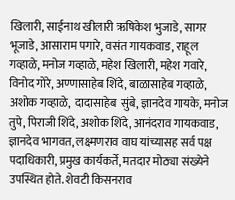खिलारी, साईनाथ खीलारी ऋषिकेश भुजाडे, सागर भूजाडे, आसाराम पगारे, वसंत गायकवाड, राहूल गव्हाळे, मनोज गव्हाळे, महेश खिलारी, महेश गवारे, विनोद गोरे, अण्णासाहेब शिंदे, बाळासाहेब गव्हाळे, अशोक गव्हाळे,  दादासाहेब  सुंबे, ज्ञानदेव गायके, मनोज तुपे, पिराजी शिंदे, अशोक शिंदे, आनंदराव गायकवाड, ज्ञानदेव भागवत, लक्ष्मणराव वाघ यांच्यासह सर्व पक्ष पदाधिकारी, प्रमुख कार्यकर्ते, मतदार मोठ्या संख्येने उपस्थित होते. शेवटी किसनराव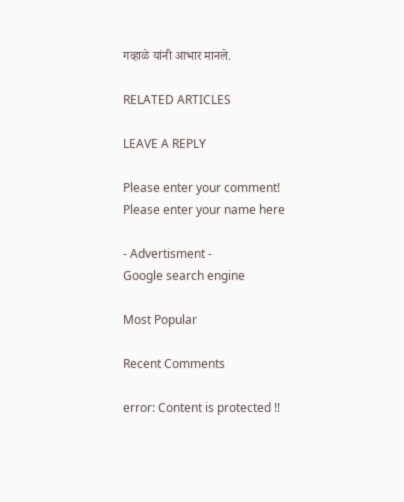गव्हाळे यांनी आभार मानले.

RELATED ARTICLES

LEAVE A REPLY

Please enter your comment!
Please enter your name here

- Advertisment -
Google search engine

Most Popular

Recent Comments

error: Content is protected !!